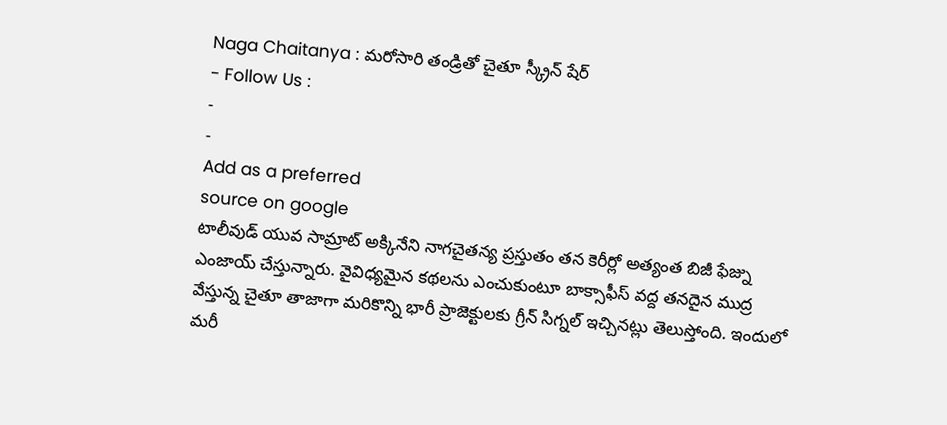Naga Chaitanya : మరోసారి తండ్రితో చైతూ స్క్రీన్ షేర్
- Follow Us :
-
-
Add as a preferred
source on google
టాలీవుడ్ యువ సామ్రాట్ అక్కినేని నాగచైతన్య ప్రస్తుతం తన కెరీర్లో అత్యంత బిజీ ఫేజ్ను ఎంజాయ్ చేస్తున్నారు. వైవిధ్యమైన కథలను ఎంచుకుంటూ బాక్సాఫీస్ వద్ద తనదైన ముద్ర వేస్తున్న చైతూ తాజాగా మరికొన్ని భారీ ప్రాజెక్టులకు గ్రీన్ సిగ్నల్ ఇచ్చినట్లు తెలుస్తోంది. ఇందులో మరీ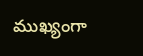ముఖ్యంగా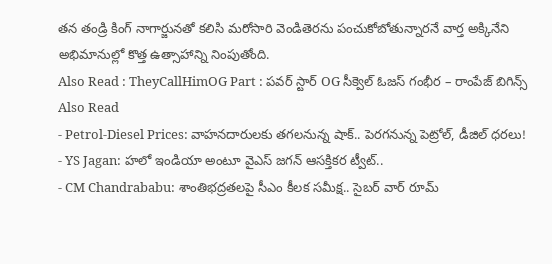తన తండ్రి కింగ్ నాగార్జునతో కలిసి మరోసారి వెండితెరను పంచుకోబోతున్నారనే వార్త అక్కినేని అభిమానుల్లో కొత్త ఉత్సాహాన్ని నింపుతోంది.
Also Read : TheyCallHimOG Part : పవర్ స్టార్ OG సీక్వెల్ ఓజస్ గంభీర – రాంపేజ్ బిగిన్స్
Also Read
- Petrol-Diesel Prices: వాహనదారులకు తగలనున్న షాక్.. పెరగనున్న పెట్రోల్, డీజిల్ ధరలు!
- YS Jagan: హలో ఇండియా అంటూ వైఎస్ జగన్ ఆసక్తికర ట్వీట్..
- CM Chandrababu: శాంతిభద్రతలపై సీఎం కీలక సమీక్ష.. సైబర్ వార్ రూమ్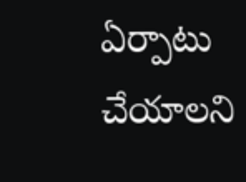ఏర్పాటు చేయాలని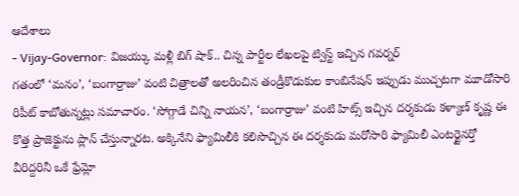ఆదేశాలు
- Vijay-Governor: విజయ్కు మళ్లీ బిగ్ షాక్.. చిన్న పార్టీల లేఖలపై ట్విస్ట్ ఇచ్చిన గవర్నర్
గతంలో ‘మనం’, ‘బంగార్రాజు’ వంటి చిత్రాలతో అలరించిన తండ్రీకొడుకుల కాంబినేషన్ ఇప్పుడు ముచ్చటగా మూడోసారి రిపీట్ కాబోతున్నట్లు సమాచారం. ‘సోగ్గాడే చిన్ని నాయన’, ‘బంగార్రాజు’ వంటి హిట్స్ ఇచ్చిన దర్శకుడు కళ్యాణ్ కృష్ణ ఈ కొత్త ప్రాజెక్టును ప్లాన్ చేస్తున్నారట. అక్కినేని ఫ్యామిలీకి కలిసొచ్చిన ఈ దర్శకుడు మరోసారి ఫ్యామిలీ ఎంటర్టైనర్తో వీరిద్దరినీ ఒకే ఫ్రేమ్లో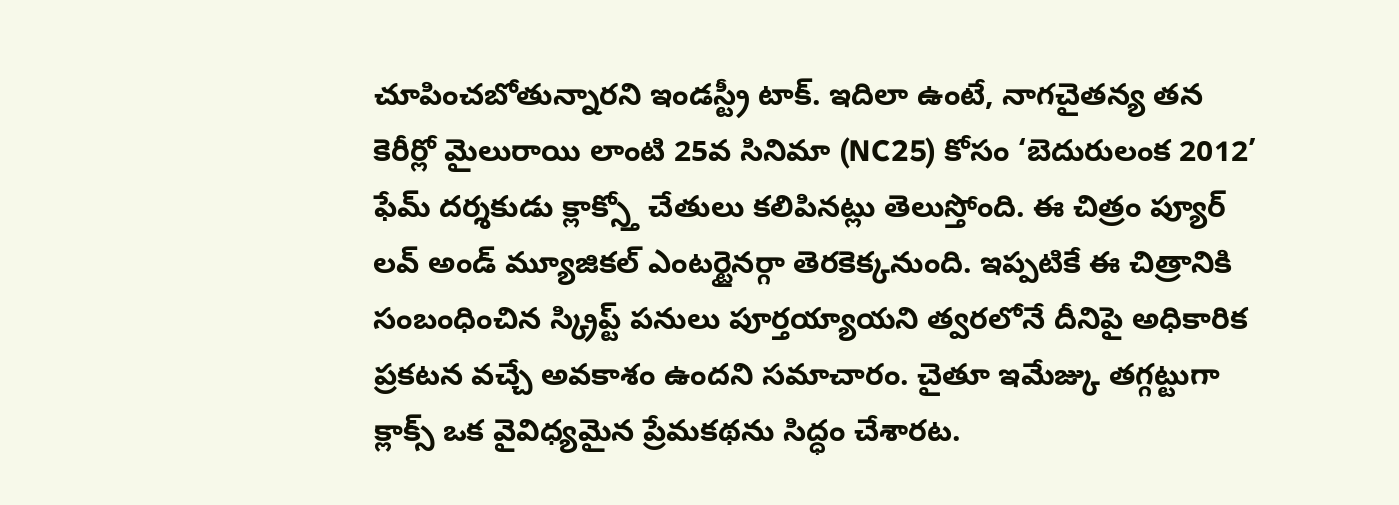చూపించబోతున్నారని ఇండస్ట్రీ టాక్. ఇదిలా ఉంటే, నాగచైతన్య తన కెరీర్లో మైలురాయి లాంటి 25వ సినిమా (NC25) కోసం ‘బెదురులంక 2012’ ఫేమ్ దర్శకుడు క్లాక్స్తో చేతులు కలిపినట్లు తెలుస్తోంది. ఈ చిత్రం ప్యూర్ లవ్ అండ్ మ్యూజికల్ ఎంటర్టైనర్గా తెరకెక్కనుంది. ఇప్పటికే ఈ చిత్రానికి సంబంధించిన స్క్రిప్ట్ పనులు పూర్తయ్యాయని త్వరలోనే దీనిపై అధికారిక ప్రకటన వచ్చే అవకాశం ఉందని సమాచారం. చైతూ ఇమేజ్కు తగ్గట్టుగా క్లాక్స్ ఒక వైవిధ్యమైన ప్రేమకథను సిద్ధం చేశారట.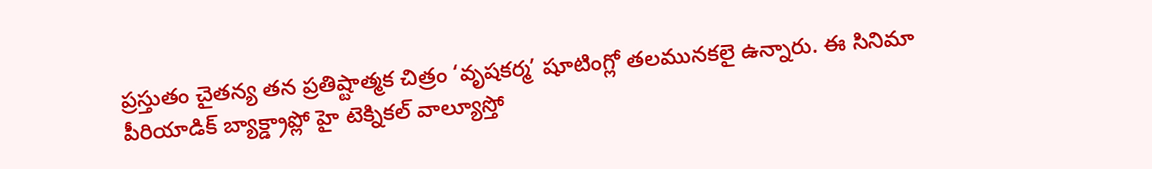ప్రస్తుతం చైతన్య తన ప్రతిష్టాత్మక చిత్రం ‘వృషకర్మ’ షూటింగ్లో తలమునకలై ఉన్నారు. ఈ సినిమా పీరియాడిక్ బ్యాక్డ్రాప్లో హై టెక్నికల్ వాల్యూస్తో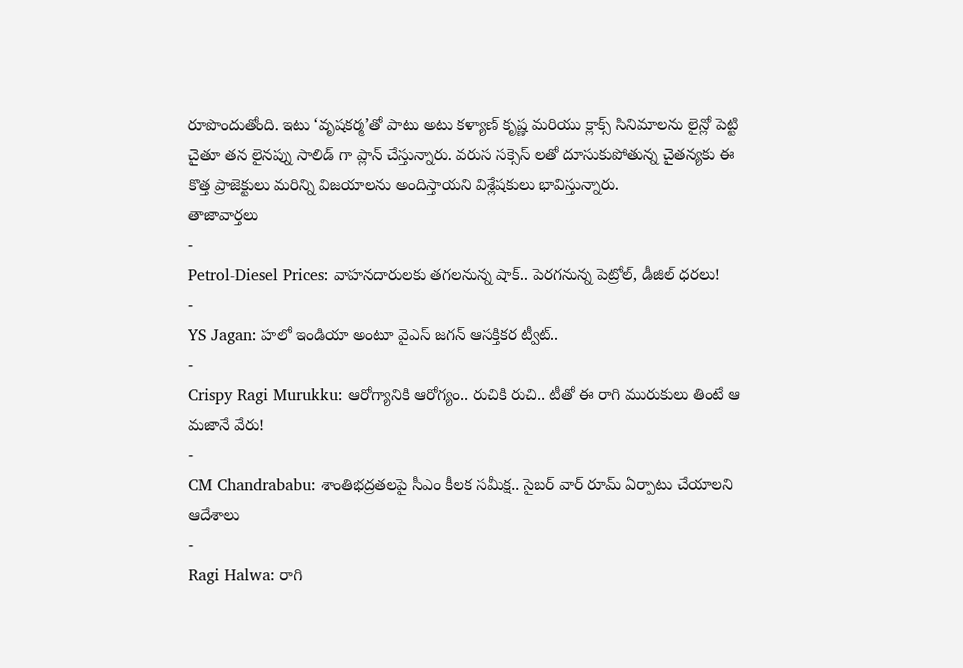రూపొందుతోంది. ఇటు ‘వృషకర్మ’తో పాటు అటు కళ్యాణ్ కృష్ణ మరియు క్లాక్స్ సినిమాలను లైన్లో పెట్టి చైతూ తన లైనప్ను సాలిడ్ గా ప్లాన్ చేస్తున్నారు. వరుస సక్సెస్ లతో దూసుకుపోతున్న చైతన్యకు ఈ కొత్త ప్రాజెక్టులు మరిన్ని విజయాలను అందిస్తాయని విశ్లేషకులు భావిస్తున్నారు.
తాజావార్తలు
-
Petrol-Diesel Prices: వాహనదారులకు తగలనున్న షాక్.. పెరగనున్న పెట్రోల్, డీజిల్ ధరలు!
-
YS Jagan: హలో ఇండియా అంటూ వైఎస్ జగన్ ఆసక్తికర ట్వీట్..
-
Crispy Ragi Murukku: ఆరోగ్యానికి ఆరోగ్యం.. రుచికి రుచి.. టీతో ఈ రాగి మురుకులు తింటే ఆ మజానే వేరు!
-
CM Chandrababu: శాంతిభద్రతలపై సీఎం కీలక సమీక్ష.. సైబర్ వార్ రూమ్ ఏర్పాటు చేయాలని ఆదేశాలు
-
Ragi Halwa: రాగి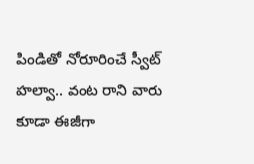పిండితో నోరూరించే స్వీట్ హల్వా.. వంట రాని వారు కూడా ఈజీగా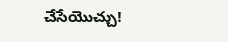చేసేయొచ్చు!